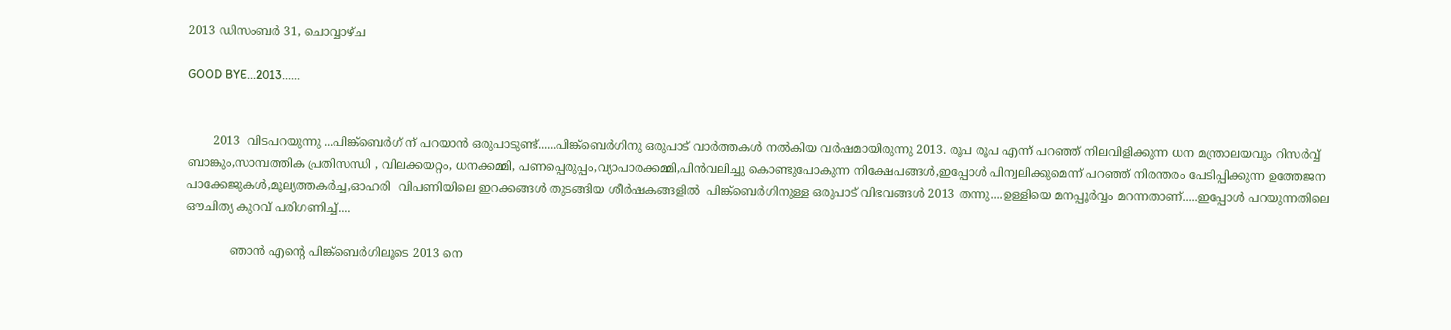2013 ഡിസംബർ 31, ചൊവ്വാഴ്ച

GOOD BYE...2013......


       2013  വിടപറയുന്നു ...പിങ്ക്ബെർഗ് ന് പറയാൻ ഒരുപാടുണ്ട്......പിങ്ക്ബെർഗിനു ഒരുപാട് വാർത്തകൾ നൽകിയ വർഷമായിരുന്നു 2013. രൂപ രൂപ എന്ന് പറഞ്ഞ് നിലവിളിക്കുന്ന ധന മന്ത്രാലയവും റിസർവ്വ് ബാങ്കും,സാമ്പത്തിക പ്രതിസന്ധി , വിലക്കയറ്റം, ധനക്കമ്മി, പണപ്പെരുപ്പം,വ്യാപാരക്കമ്മി,പിൻവലിച്ചു കൊണ്ടുപോകുന്ന നിക്ഷേപങ്ങൾ,ഇപ്പോൾ പിന്വലിക്കുമെന്ന് പറഞ്ഞ് നിരന്തരം പേടിപ്പിക്കുന്ന ഉത്തേജന പാക്കേജുകൾ,മൂല്യത്തകർച്ച,ഓഹരി  വിപണിയിലെ ഇറക്കങ്ങൾ തുടങ്ങിയ ശീർഷകങ്ങളിൽ  പിങ്ക്ബെർഗിനുള്ള ഒരുപാട് വിഭവങ്ങൾ 2013 തന്നു....ഉള്ളിയെ മനപ്പൂർവ്വം മറന്നതാണ്.....ഇപ്പോൾ പറയുന്നതിലെ ഔചിത്യ കുറവ് പരിഗണിച്ച്....

            ഞാൻ എന്റെ പിങ്ക്ബെർഗിലൂടെ 2013 നെ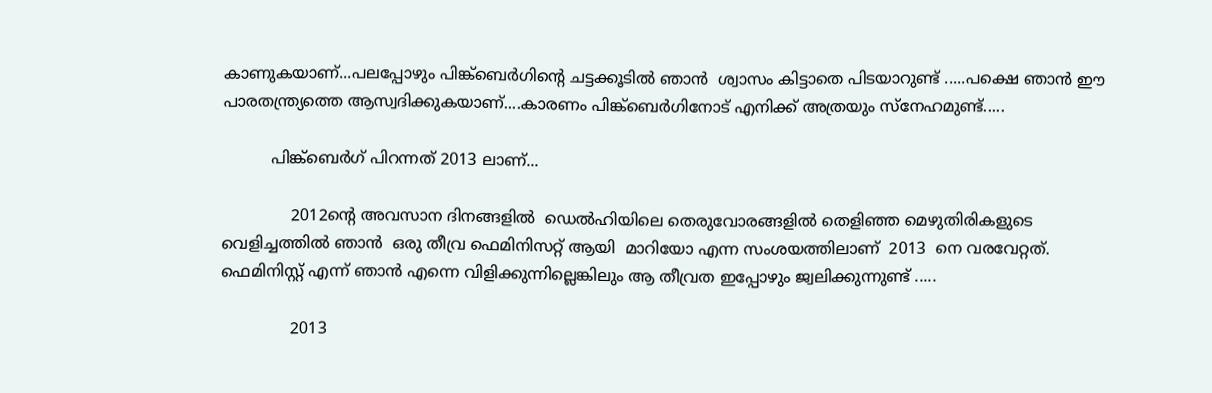കാണുകയാണ്...പലപ്പോഴും പിങ്ക്ബെർഗിന്റെ ചട്ടക്കൂടിൽ ഞാൻ  ശ്വാസം കിട്ടാതെ പിടയാറുണ്ട് .....പക്ഷെ ഞാൻ ഈ പാരതന്ത്ര്യത്തെ ആസ്വദിക്കുകയാണ്....കാരണം പിങ്ക്ബെർഗിനോട് എനിക്ക് അത്രയും സ്നേഹമുണ്ട്.....

          പിങ്ക്ബെർഗ് പിറന്നത് 2013 ലാണ്...

              2012ന്റെ അവസാന ദിനങ്ങളിൽ  ഡെൽഹിയിലെ തെരുവോരങ്ങളിൽ തെളിഞ്ഞ മെഴുതിരികളുടെ വെളിച്ചത്തിൽ ഞാൻ  ഒരു തീവ്ര ഫെമിനിസറ്റ് ആയി  മാറിയോ എന്ന സംശയത്തിലാണ്  2013  നെ വരവേറ്റത്.  ഫെമിനിസ്റ്റ് എന്ന് ഞാൻ എന്നെ വിളിക്കുന്നില്ലെങ്കിലും ആ തീവ്രത ഇപ്പോഴും ജ്വലിക്കുന്നുണ്ട് .....

              2013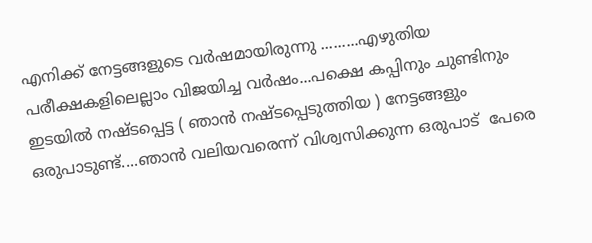എനിക്ക് നേട്ടങ്ങളുടെ വർഷമായിരുന്നു .........എഴുതിയ പരീക്ഷകളിലെല്ലാം വിജയിച്ച വർഷം...പക്ഷെ കപ്പിനും ചുണ്ടിനും ഇടയിൽ നഷ്ടപ്പെട്ട ( ഞാൻ നഷ്ടപ്പെടുത്തിയ ) നേട്ടങ്ങളും ഒരുപാടുണ്ട്....ഞാൻ വലിയവരെന്ന് വിശ്വസിക്കുന്ന ഒരുപാട്  പേരെ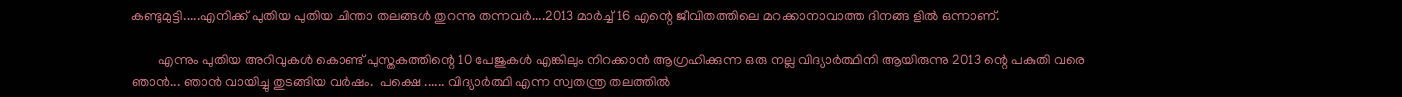കണ്ടുമുട്ടി.....എനിക്ക് പുതിയ പുതിയ ചിന്താ തലങ്ങൾ തുറന്നു തന്നവർ....2013 മാർച്ച്‌ 16 എന്റെ ജീവിതത്തിലെ മറക്കാനാവാത്ത ദിനങ്ങ ളിൽ ഒന്നാണ്.

        എന്നും പുതിയ അറിവുകൾ കൊണ്ട് പുസ്തകത്തിന്റെ 10 പേജുകൾ എങ്കിലും നിറക്കാൻ ആഗ്രഹിക്കുന്ന ഒരു നല്ല വിദ്യാർത്ഥിനി ആയിരുന്നു 2013 ന്റെ പകുതി വരെ ഞാൻ... ഞാൻ വായിച്ചു തുടങ്ങിയ വർഷം.  പക്ഷെ ...... വിദ്യാർത്ഥി എന്ന സ്വതന്ത്ര തലത്തിൽ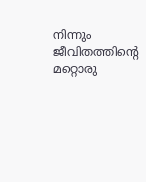നിന്നും ജീവിതത്തിന്റെ മറ്റൊരു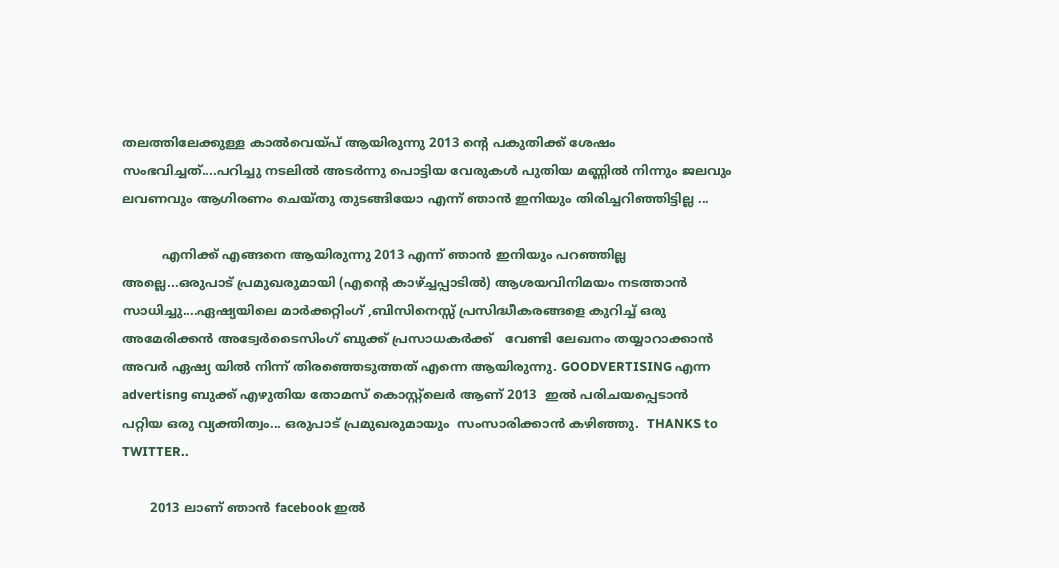തലത്തിലേക്കുള്ള കാൽവെയ്പ് ആയിരുന്നു 2013 ന്റെ പകുതിക്ക് ശേഷം സംഭവിച്ചത്....പറിച്ചു നടലിൽ അടർന്നു പൊട്ടിയ വേരുകൾ പുതിയ മണ്ണിൽ നിന്നും ജലവും ലവണവും ആഗിരണം ചെയ്തു തുടങ്ങിയോ എന്ന് ഞാൻ ഇനിയും തിരിച്ചറിഞ്ഞിട്ടില്ല ...

          എനിക്ക് എങ്ങനെ ആയിരുന്നു 2013 എന്ന് ഞാൻ ഇനിയും പറഞ്ഞില്ല അല്ലെ...ഒരുപാട് പ്രമുഖരുമായി (എന്റെ കാഴ്ച്ചപ്പാടിൽ) ആശയവിനിമയം നടത്താൻ സാധിച്ചു....ഏഷ്യയിലെ മാർക്കറ്റിംഗ് ,ബിസിനെസ്സ് പ്രസിദ്ധീകരങ്ങളെ കുറിച്ച് ഒരു അമേരിക്കൻ അട്വേർടൈസിംഗ് ബുക്ക്‌ പ്രസാധകർക്ക്   വേണ്ടി ലേഖനം തയ്യാറാക്കാൻ അവർ ഏഷ്യ യിൽ നിന്ന് തിരഞ്ഞെടുത്തത് എന്നെ ആയിരുന്നു. GOODVERTISING എന്ന advertisng ബുക്ക്‌ എഴുതിയ തോമസ്‌ കൊസ്റ്റ്ലെർ ആണ് 2013  ഇൽ പരിചയപ്പെടാൻ പറ്റിയ ഒരു വ്യക്തിത്വം... ഒരുപാട് പ്രമുഖരുമായും  സംസാരിക്കാൻ കഴിഞ്ഞു.  THANKS to TWITTER..

       2013 ലാണ് ഞാൻ facebook ഇൽ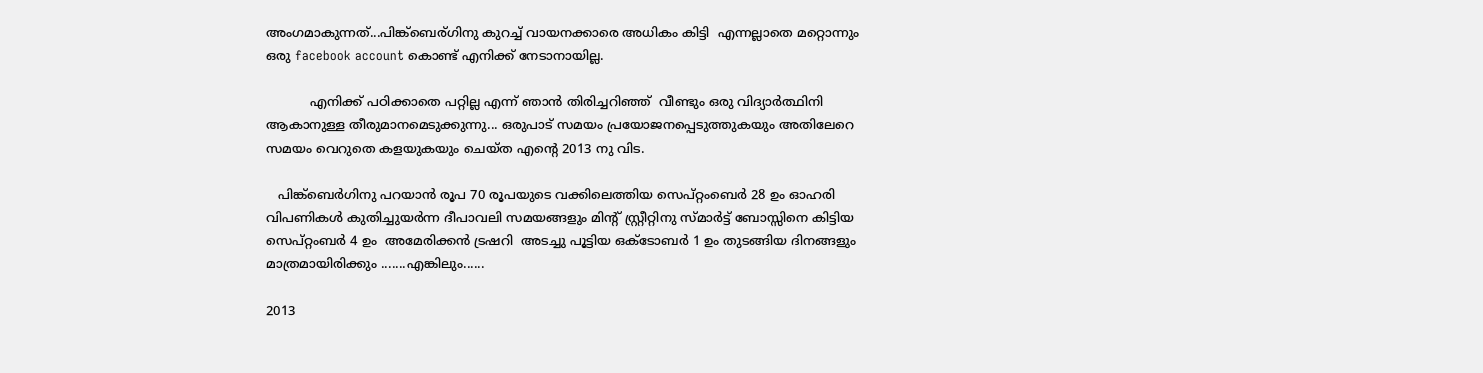അംഗമാകുന്നത്...പിങ്ക്ബെര്ഗിനു കുറച്ച് വായനക്കാരെ അധികം കിട്ടി  എന്നല്ലാതെ മറ്റൊന്നും ഒരു facebook account കൊണ്ട് എനിക്ക് നേടാനായില്ല.

           എനിക്ക് പഠിക്കാതെ പറ്റില്ല എന്ന് ഞാൻ തിരിച്ചറിഞ്ഞ്  വീണ്ടും ഒരു വിദ്യാർത്ഥിനി ആകാനുള്ള തീരുമാനമെടുക്കുന്നു... ഒരുപാട് സമയം പ്രയോജനപ്പെടുത്തുകയും അതിലേറെ സമയം വെറുതെ കളയുകയും ചെയ്ത എന്റെ 2013 നു വിട.

   പിങ്ക്ബെർഗിനു പറയാൻ രൂപ 70 രൂപയുടെ വക്കിലെത്തിയ സെപ്റ്റംബെർ 28 ഉം ഓഹരി വിപണികൾ കുതിച്ചുയർന്ന ദീപാവലി സമയങ്ങളും മിന്റ് സ്റ്റ്രീറ്റിനു സ്മാർട്ട്‌ ബോസ്സിനെ കിട്ടിയ സെപ്റ്റംബർ 4 ഉം  അമേരിക്കൻ ട്രഷറി  അടച്ചു പൂട്ടിയ ഒക്ടോബർ 1 ഉം തുടങ്ങിയ ദിനങ്ങളും  മാത്രമായിരിക്കും .......എങ്കിലും......

2013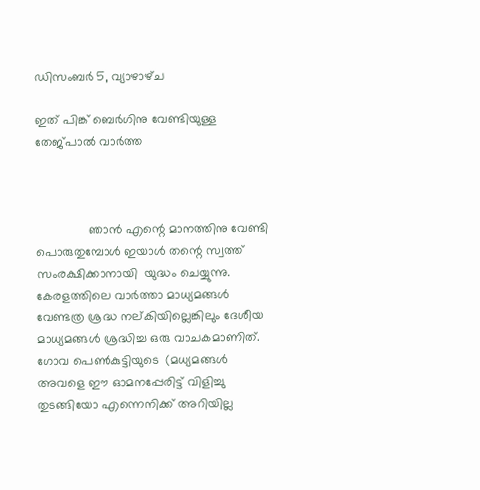ഡിസംബർ 5, വ്യാഴാഴ്‌ച

ഇത് പിങ്ക് ബെർഗിനു വേണ്ടിയുള്ള തേജ്പാൽ വാർത്ത‍



               ഞാൻ എന്റെ മാനത്തിനു വേണ്ടി പൊരുതുമ്പോൾ ഇയാൾ തന്റെ സ്വത്ത്‌ സംരക്ഷിക്കാനായി  യുദ്ധം ചെയ്യുന്നു. കേരളത്തിലെ വാർത്താ മാധ്യമങ്ങൾ വേണ്ടത്ര ശ്രദ്ധ നല്കിയില്ലെങ്കിലും ദേശീയ മാധ്യമങ്ങൾ ശ്രദ്ധിച്ച ഒരു വാചകമാണിത്. ഗോവ പെണ്‍കുട്ടിയുടെ  (മധ്യമങ്ങൾ അവളെ ഈ ഓമനപ്പേരിട്ട് വിളിച്ചു തുടങ്ങിയോ എന്നെനിക്ക് അറിയില്ല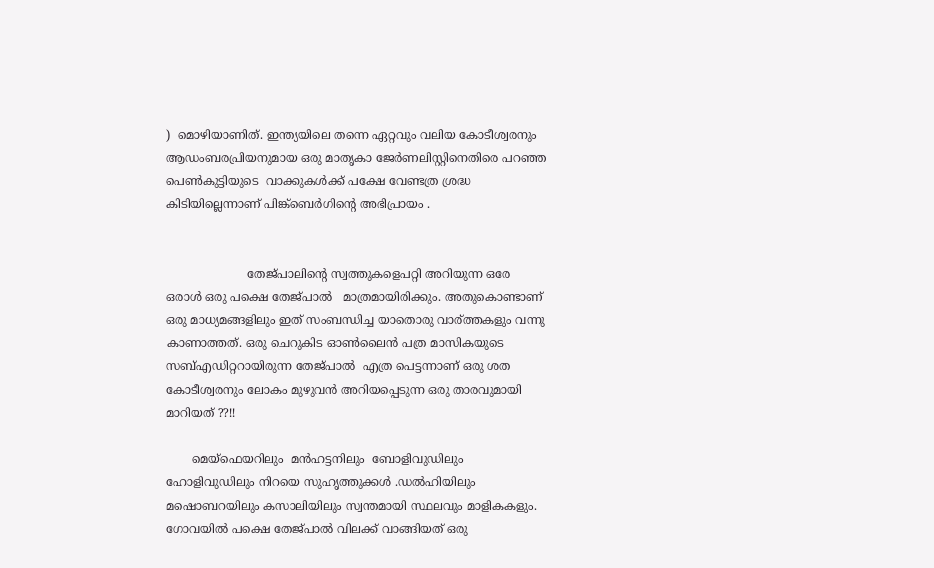)  മൊഴിയാണിത്. ഇന്ത്യയിലെ തന്നെ ഏറ്റവും വലിയ കോടീശ്വരനും ആഡംബരപ്രിയനുമായ ഒരു മാതൃകാ ജേർണലിസ്റ്റിനെതിരെ പറഞ്ഞ പെണ്‍കുട്ടിയുടെ  വാക്കുകൾക്ക് പക്ഷേ വേണ്ടത്ര ശ്രദ്ധ കിടിയില്ലെന്നാണ് പിങ്ക്ബെർഗിന്റെ അഭിപ്രായം .


                      തേജ്പാലിന്റെ സ്വത്തുകളെപറ്റി അറിയുന്ന ഒരേ ഒരാൾ ഒരു പക്ഷെ തേജ്പാൽ   മാത്രമായിരിക്കും. അതുകൊണ്ടാണ് ഒരു മാധ്യമങ്ങളിലും ഇത് സംബന്ധിച്ച യാതൊരു വാര്ത്തകളും വന്നു കാണാത്തത്. ഒരു ചെറുകിട ഓണ്‍ലൈൻ പത്ര മാസികയുടെ സബ്എഡിറ്ററായിരുന്ന തേജ്പാൽ  എത്ര പെട്ടന്നാണ് ഒരു ശത കോടീശ്വരനും ലോകം മുഴുവൻ അറിയപ്പെടുന്ന ഒരു താരവുമായി    മാറിയത് ??!!

       മെയ്ഫെയറിലും  മൻഹട്ടനിലും  ബോളിവുഡിലും ഹോളിവുഡിലും നിറയെ സുഹൃത്തുക്കൾ .ഡൽഹിയിലും മഷൊബറയിലും കസാലിയിലും സ്വന്തമായി സ്ഥലവും മാളികകളും.   ഗോവയിൽ പക്ഷെ തേജ്പാൽ വിലക്ക് വാങ്ങിയത് ഒരു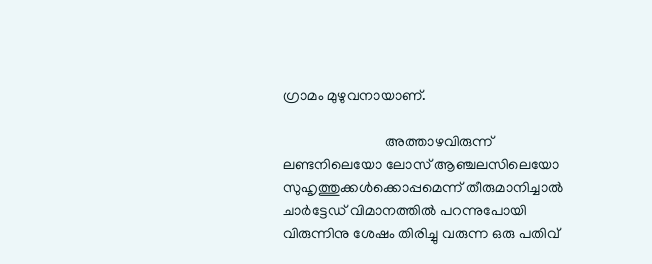ഗ്രാമം മുഴുവനായാണ്.

                            അത്താഴവിരുന്ന് ലണ്ടനിലെയോ ലോസ് ആഞ്ചലസിലെയോ സുഹൃത്തുക്കൾക്കൊപ്പമെന്ന് തീരുമാനിച്ചാൽ ചാർട്ടേഡ് വിമാനത്തിൽ പറന്നുപോയി വിരുന്നിനു ശേഷം തിരിച്ചു വരുന്ന ഒരു പതിവ്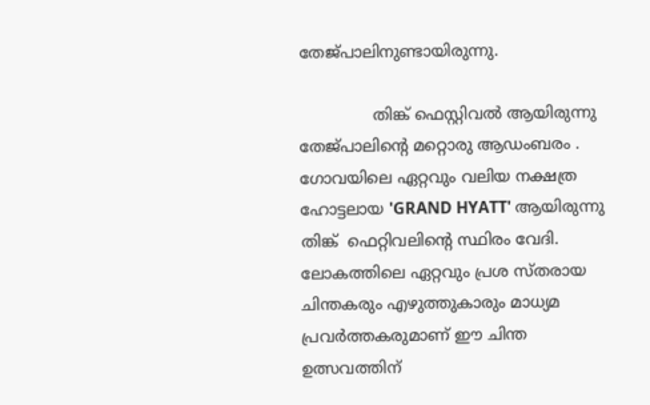തേജ്പാലിനുണ്ടായിരുന്നു.

               തിങ്ക്‌ ഫെസ്റ്റിവൽ ആയിരുന്നു തേജ്പാലിന്റെ മറ്റൊരു ആഡംബരം . ഗോവയിലെ ഏറ്റവും വലിയ നക്ഷത്ര ഹോട്ടലായ 'GRAND HYATT' ആയിരുന്നു   തിങ്ക്‌  ഫെറ്റിവലിന്റെ സ്ഥിരം വേദി. ലോകത്തിലെ ഏറ്റവും പ്രശ സ്തരായ  ചിന്തകരും എഴുത്തുകാരും മാധ്യമ പ്രവർത്തകരുമാണ് ഈ ചിന്ത ഉത്സവത്തിന്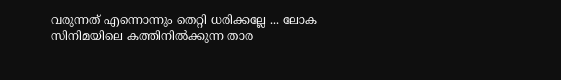വരുന്നത് എന്നൊന്നും തെറ്റി ധരിക്കല്ലേ ... ലോക സിനിമയിലെ കത്തിനിൽക്കുന്ന താര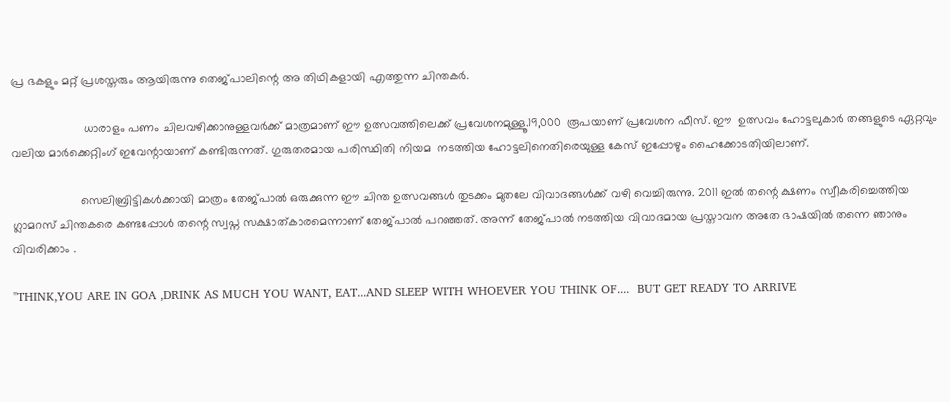പ്ര ഭകളും മറ്റ് പ്രശസ്തരും ആയിരുന്നു തെജ്പാലിന്റെ അ തിഥികളായി എത്തുന്ന ചിന്തകർ.

                      ധാരാളം പണം ചിലവഴിക്കാനുള്ളവർക്ക് മാത്രമാണ് ഈ ഉത്സവത്തിലെക്ക് പ്രവേശനമുള്ളൂ.19,000  രൂപയാണ് പ്രവേശന ഫീസ്‌. ഈ  ഉത്സവം ഹോട്ടലുകാർ തങ്ങളുടെ ഏറ്റവും വലിയ മാർക്കെറ്റിംഗ് ഇവേന്റായാണ് കണ്ടിരുന്നത്. ഗുരുതരമായ പരിസ്ഥിതി നിയമ  നടത്തിയ ഹോട്ടലിനെതിരെയുള്ള കേസ് ഇപ്പോഴും ഹൈക്കോടതിയിലാണ്.

                     സെലിബ്രിട്ടികൾക്കായി മാത്രം തേജ്പാൽ ഒരുക്കുന്ന ഈ ചിന്ത ഉത്സവങ്ങൾ തുടക്കം മുതലേ വിവാദങ്ങൾക്ക് വഴി വെച്ചിരുന്നു. 2011 ഇൽ തന്റെ ക്ഷണം സ്വീകരിച്ചെത്തിയ ഗ്ലാമറസ് ചിന്തകരെ കണ്ടപ്പോൾ തന്റെ സ്വപ്ന സക്ഷാത്കാരമെന്നാണ് തേജ്പാൽ പറഞ്ഞത്. അന്ന് തേജ്പാൽ നടത്തിയ വിവാദമായ പ്രസ്താവന അതേ ഭാഷയിൽ തന്നെ ഞാനും വിവരിക്കാം .

"THINK,YOU ARE IN GOA ,DRINK AS MUCH YOU WANT, EAT...AND SLEEP WITH WHOEVER YOU THINK OF....  BUT GET READY TO ARRIVE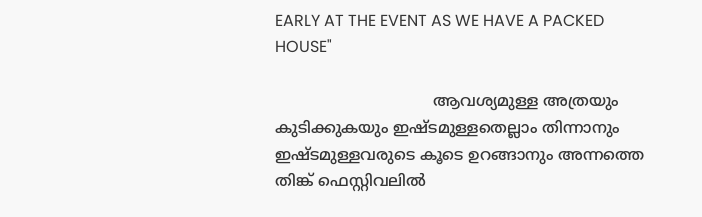EARLY AT THE EVENT AS WE HAVE A PACKED HOUSE"

                                ആവശ്യമുള്ള അത്രയും കുടിക്കുകയും ഇഷ്ടമുള്ളതെല്ലാം തിന്നാനും  ഇഷ്ടമുള്ളവരുടെ കൂടെ ഉറങ്ങാനും അന്നത്തെ തിങ്ക്‌ ഫെസ്റ്റിവലിൽ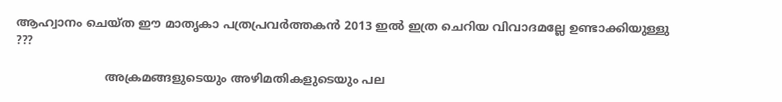ആഹ്വാനം ചെയ്ത ഈ മാതൃകാ പത്രപ്രവർത്തകൻ 2013 ഇൽ ഇത്ര ചെറിയ വിവാദമല്ലേ ഉണ്ടാക്കിയുള്ളു ???

                        അക്രമങ്ങളുടെയും അഴിമതികളുടെയും പല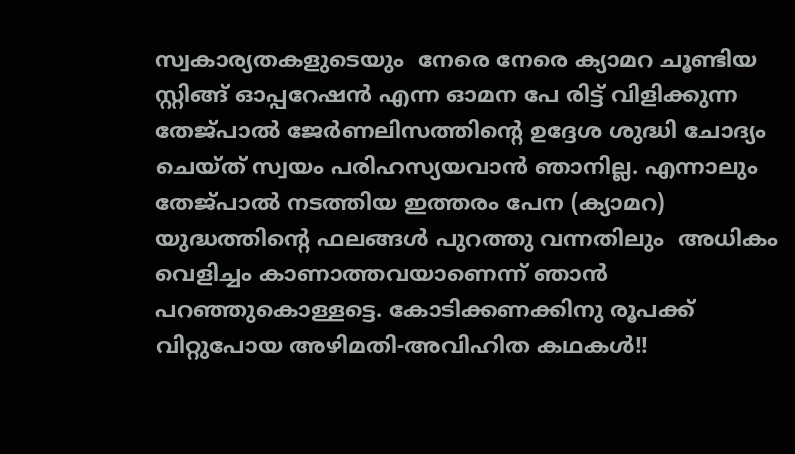സ്വകാര്യതകളുടെയും  നേരെ നേരെ ക്യാമറ ചൂണ്ടിയ സ്റ്റിങ്ങ് ഓപ്പറേഷൻ എന്ന ഓമന പേ രിട്ട് വിളിക്കുന്ന തേജ്പാൽ ജേർണലിസത്തിന്റെ ഉദ്ദേശ ശുദ്ധി ചോദ്യം ചെയ്ത് സ്വയം പരിഹസ്യയവാൻ ഞാനില്ല. എന്നാലും തേജ്പാൽ നടത്തിയ ഇത്തരം പേന (ക്യാമറ) യുദ്ധത്തിന്റെ ഫലങ്ങൾ പുറത്തു വന്നതിലും  അധികം വെളിച്ചം കാണാത്തവയാണെന്ന് ഞാൻ പറഞ്ഞുകൊള്ളട്ടെ. കോടിക്കണക്കിനു രൂപക്ക് വിറ്റുപോയ അഴിമതി-അവിഹിത കഥകൾ!!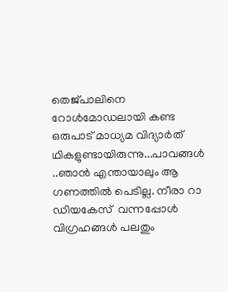തെജ്പാലിനെ റോൾമോഡലായി കണ്ട ഒരുപാട് മാധ്യമ വിദ്യാർത് ഥികളുണ്ടായിരുന്നു...പാവങ്ങൾ ..ഞാൻ എന്തായാലും ആ ഗണത്തിൽ പെടില്ല. നീരാ റാ ഡിയകേസ്  വന്നപ്പോൾ വിഗ്രഹങ്ങൾ പലതും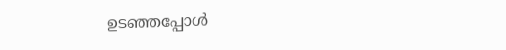ഉടഞ്ഞപ്പോൾ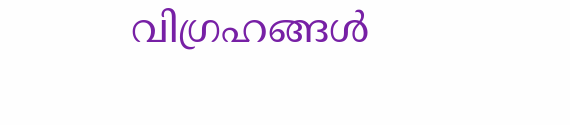വിഗ്രഹങ്ങൾ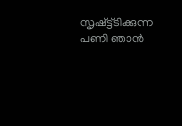സൃഷ്ട്ട്ടിക്കുന്ന  പണി ഞാൻ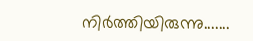നിർത്തിയിരുന്നു.......